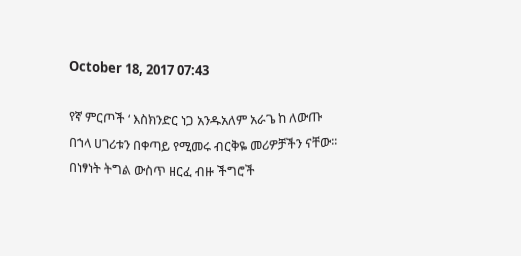October 18, 2017 07:43

የኛ ምርጦች ‘ እስክንድር ነጋ አንዱአለም አራጌ ከ ለውጡ በኀላ ሀገሪቱን በቀጣይ የሚመሩ ብርቅዬ መሪዎቻችን ናቸው፡፡ በነፃነት ትግል ውስጥ ዘርፈ ብዙ ችግሮች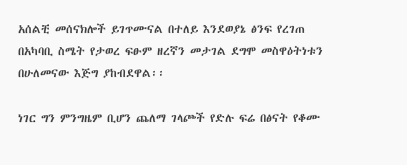አሰልቺ መሰናክሎች ይገጥሙናል በተለይ እንደወያኔ ፅንፍ የረገጠ በአካባቢ ስሜት የታወረ ፍፁም ዘረኛን መታገል ደግሞ መስዋዕትነቱን በሁለመናው እጅግ ያከብደዋል፡፡

ነገር ግን ምንግዜም ቢሆን ጨለማ ገላጮች የድሉ ፍሬ በፅናት የቆሙ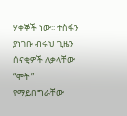ሃቀኞች ነው፡፡ ተስፋን ያነገቡ ብሩህ ጊዜን ሰናቂዎች ለቃላቸው “ሞት ” የማይበግራቸው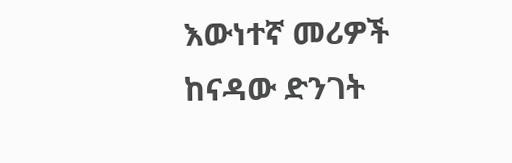እውነተኛ መሪዎች ከናዳው ድንገት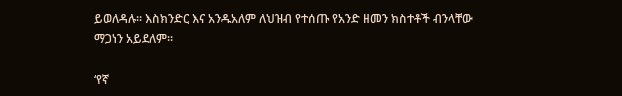ይወለዳሉ፡፡ እስክንድር እና አንዱአለም ለህዝብ የተሰጡ የአንድ ዘመን ክስተቶች ብንላቸው ማጋነን አይደለም፡፡

‘የኛ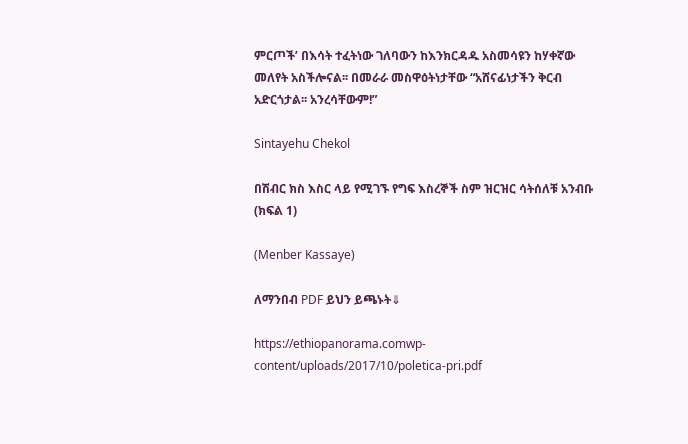ምርጦች’ በእሳት ተፈትነው ገለባውን ከእንክርዳዱ አስመሳዩን ከሃቀኛው መለየት አስችሎናል፡፡ በመራራ መስዋዕትነታቸው “አሸናፊነታችን ቅርብ አድርጎታል፡፡ አንረሳቸውም!”

Sintayehu Chekol

በሽብር ክስ እስር ላይ የሚገኙ የግፍ እስረኞች ስም ዝርዝር ሳትሰለቹ አንብቡ (ክፍል 1)

(Menber Kassaye)

ለማንበብ PDF ይህን ይጫኑት⇓

https://ethiopanorama.comwp-content/uploads/2017/10/poletica-pri.pdf